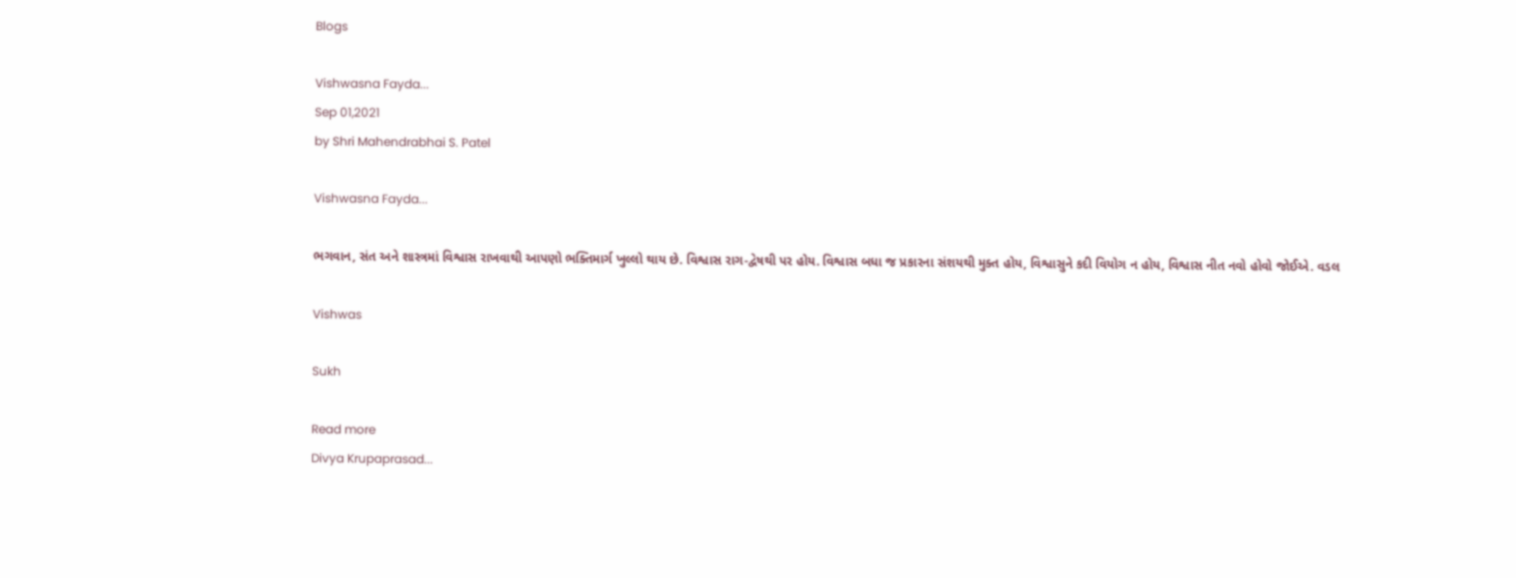Blogs

Vishwasna Fayda...
Sep 01,2021
by Shri Mahendrabhai S. Patel

Vishwasna Fayda...

ભગવાન, સંત અને શાસ્ત્રમાં વિશ્વાસ રાખવાથી આપણો ભક્તિમાર્ગ ખુલ્લો થાય છે. વિશ્વાસ રાગ-દ્વેષથી પર હોય. વિશ્વાસ બધા જ પ્રકારના સંશયથી મુક્ત હોય, વિશ્વાસુને કદી વિયોગ ન હોય, વિશ્વાસ નીત નવો હોવો જોઈએ. વડલ

Vishwas

Sukh

Read more
Divya Krupaprasad...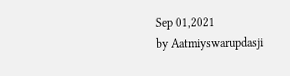Sep 01,2021
by Aatmiyswarupdasji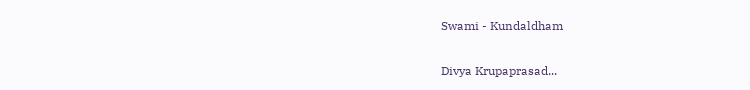Swami - Kundaldham

Divya Krupaprasad...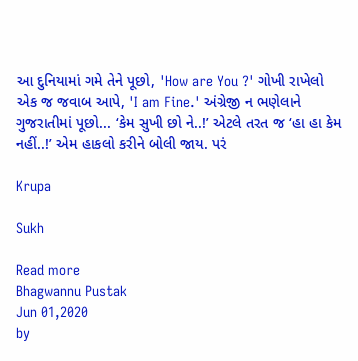આ દુનિયામાં ગમે તેને પૂછો, 'How are You ?' ગોખી રાખેલો એક જ જવાબ આપે, 'I am Fine.' અંગ્રેજી ન ભણેલાને ગુજરાતીમાં પૂછો... ‘કેમ સુખી છો ને..!’ એટલે તરત જ ‘હા હા કેમ નહીં..!’ એમ હાકલો કરીને બોલી જાય. પરં

Krupa

Sukh

Read more
Bhagwannu Pustak
Jun 01,2020
by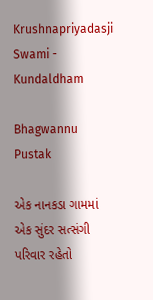Krushnapriyadasji Swami - Kundaldham

Bhagwannu Pustak

એક નાનકડા ગામમાં એક સુંદર સત્સંગી પરિવાર રહેતો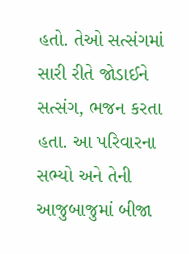હતો. તેઓ સત્સંગમાં સારી રીતે જોડાઈને સત્સંગ, ભજન કરતા હતા. આ પરિવારના સભ્યો અને તેની આજુબાજુમાં બીજા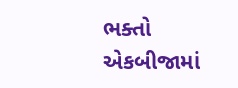ભક્તો એકબીજામાં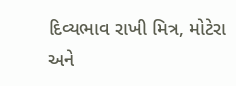દિવ્યભાવ રાખી મિત્ર, મોટેરા અને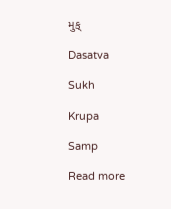મુક્

Dasatva

Sukh

Krupa

Samp

Read more